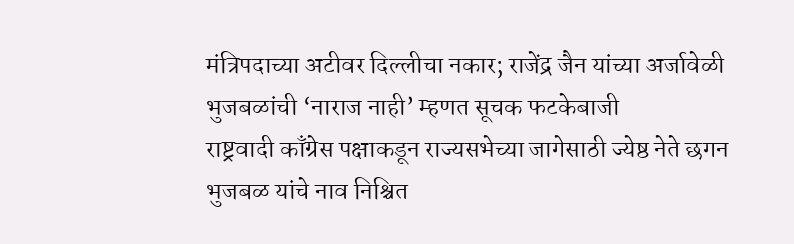मंत्रिपदाच्या अटीवर दिल्लीचा नकार; राजेंद्र जैन यांच्या अर्जावेळी भुजबळांची ‘नाराज नाही’ म्हणत सूचक फटकेबाजी
राष्ट्रवादी काँग्रेस पक्षाकडून राज्यसभेच्या जागेसाठी ज्येष्ठ नेते छगन भुजबळ यांचे नाव निश्चित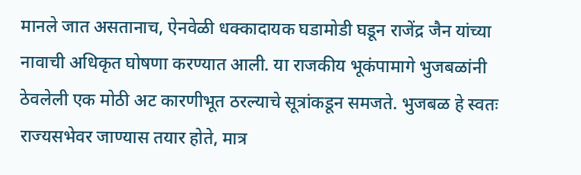मानले जात असतानाच, ऐनवेळी धक्कादायक घडामोडी घडून राजेंद्र जैन यांच्या नावाची अधिकृत घोषणा करण्यात आली. या राजकीय भूकंपामागे भुजबळांनी ठेवलेली एक मोठी अट कारणीभूत ठरल्याचे सूत्रांकडून समजते. भुजबळ हे स्वतः राज्यसभेवर जाण्यास तयार होते, मात्र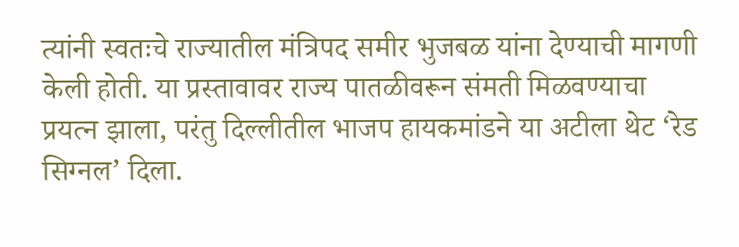त्यांनी स्वतःचे राज्यातील मंत्रिपद समीर भुजबळ यांना देण्याची मागणी केली होती. या प्रस्तावावर राज्य पातळीवरून संमती मिळवण्याचा प्रयत्न झाला, परंतु दिल्लीतील भाजप हायकमांडने या अटीला थेट ‘रेड सिग्नल’ दिला.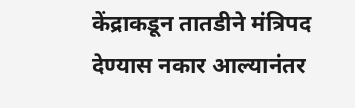केंद्राकडून तातडीने मंत्रिपद देण्यास नकार आल्यानंतर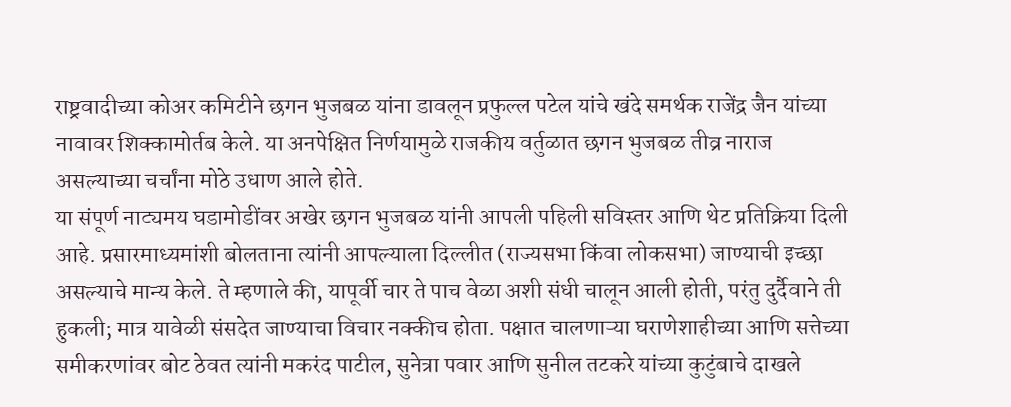राष्ट्रवादीच्या कोअर कमिटीने छगन भुजबळ यांना डावलून प्रफुल्ल पटेल यांचे खंदे समर्थक राजेंद्र जैन यांच्या नावावर शिक्कामोर्तब केले. या अनपेक्षित निर्णयामुळे राजकीय वर्तुळात छगन भुजबळ तीव्र नाराज असल्याच्या चर्चांना मोठे उधाण आले होते.
या संपूर्ण नाट्यमय घडामोडींवर अखेर छगन भुजबळ यांनी आपली पहिली सविस्तर आणि थेट प्रतिक्रिया दिली आहे. प्रसारमाध्यमांशी बोलताना त्यांनी आपल्याला दिल्लीत (राज्यसभा किंवा लोकसभा) जाण्याची इच्छा असल्याचे मान्य केले. ते म्हणाले की, यापूर्वी चार ते पाच वेळा अशी संधी चालून आली होती, परंतु दुर्दैवाने ती हुकली; मात्र यावेळी संसदेत जाण्याचा विचार नक्कीच होता. पक्षात चालणाऱ्या घराणेशाहीच्या आणि सत्तेच्या समीकरणांवर बोट ठेवत त्यांनी मकरंद पाटील, सुनेत्रा पवार आणि सुनील तटकरे यांच्या कुटुंबाचे दाखले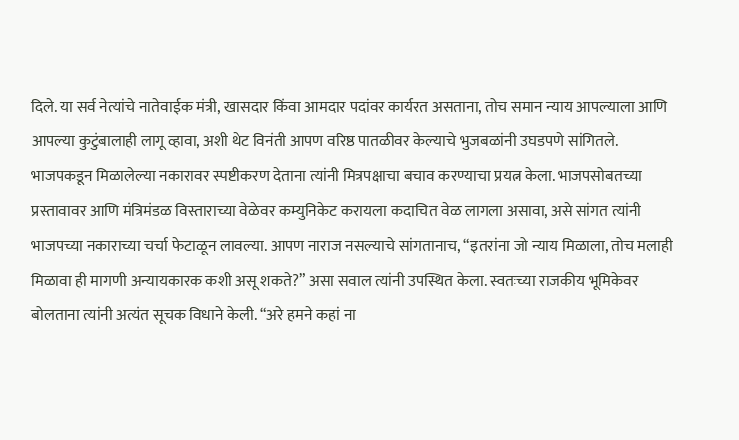दिले. या सर्व नेत्यांचे नातेवाईक मंत्री, खासदार किंवा आमदार पदांवर कार्यरत असताना, तोच समान न्याय आपल्याला आणि आपल्या कुटुंबालाही लागू व्हावा, अशी थेट विनंती आपण वरिष्ठ पातळीवर केल्याचे भुजबळांनी उघडपणे सांगितले.
भाजपकडून मिळालेल्या नकारावर स्पष्टीकरण देताना त्यांनी मित्रपक्षाचा बचाव करण्याचा प्रयत्न केला. भाजपसोबतच्या प्रस्तावावर आणि मंत्रिमंडळ विस्ताराच्या वेळेवर कम्युनिकेट करायला कदाचित वेळ लागला असावा, असे सांगत त्यांनी भाजपच्या नकाराच्या चर्चा फेटाळून लावल्या. आपण नाराज नसल्याचे सांगतानाच, “इतरांना जो न्याय मिळाला, तोच मलाही मिळावा ही मागणी अन्यायकारक कशी असू शकते?” असा सवाल त्यांनी उपस्थित केला. स्वतःच्या राजकीय भूमिकेवर बोलताना त्यांनी अत्यंत सूचक विधाने केली. “अरे हमने कहां ना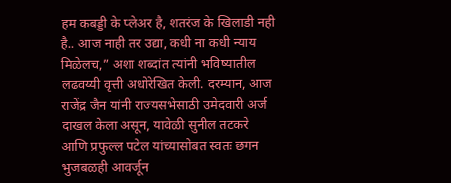हम कबड्डी के प्लेअर है, शतरंज के खिलाडी नही है.. आज नाही तर उद्या, कधी ना कधी न्याय मिळेलच,” अशा शब्दांत त्यांनी भविष्यातील लढवय्यी वृत्ती अधोरेखित केली. दरम्यान, आज राजेंद्र जैन यांनी राज्यसभेसाठी उमेदवारी अर्ज दाखल केला असून, यावेळी सुनील तटकरे आणि प्रफुल्ल पटेल यांच्यासोबत स्वतः छगन भुजबळही आवर्जून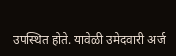उपस्थित होते. यावेळी उमेदवारी अर्ज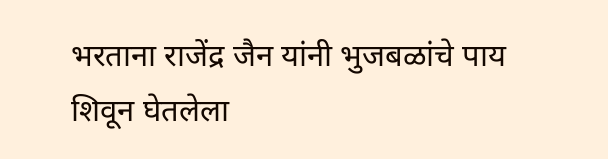भरताना राजेंद्र जैन यांनी भुजबळांचे पाय शिवून घेतलेला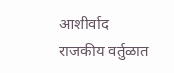आशीर्वाद राजकीय वर्तुळात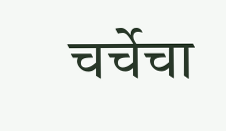चर्चेचा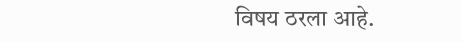विषय ठरला आहे.